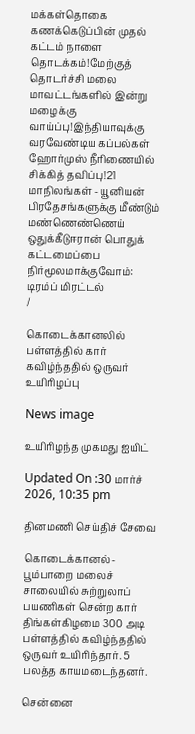மக்கள்தொகை கணக்கெடுப்பின் முதல் கட்டம் நாளை தொடக்கம்!மேற்குத் தொடர்ச்சி மலை மாவட்டங்களில் இன்று மழைக்கு வாய்ப்பு!இந்தியாவுக்கு வரவேண்டிய கப்பல்கள் ஹோர்முஸ் நீரிணையில் சிக்கித் தவிப்பு!21 மாநிலங்கள் - யூனியன் பிரதேசங்களுக்கு மீண்டும் மண்ணெண்ணெய் ஒதுக்கீடுஈரான் பொதுக் கட்டமைப்பை நிர்மூலமாக்குவோம்: டிரம்ப் மிரட்டல்
/

கொடைக்கானலில் பள்ளத்தில் கார் கவிழ்ந்ததில் ஒருவர் உயிரிழப்பு

News image

உயிரிழந்த முகமது ஐயிட்

Updated On :30 மார்ச் 2026, 10:35 pm

தினமணி செய்திச் சேவை

கொடைக்கானல்-பூம்பாறை மலைச் சாலையில் சுற்றுலாப் பயணிகள் சென்ற கார் திங்கள்கிழமை 300 அடி பள்ளத்தில் கவிழ்ந்ததில் ஒருவர் உயிரிந்தார். 5 பலத்த காயமடைந்தனர்.

சென்னை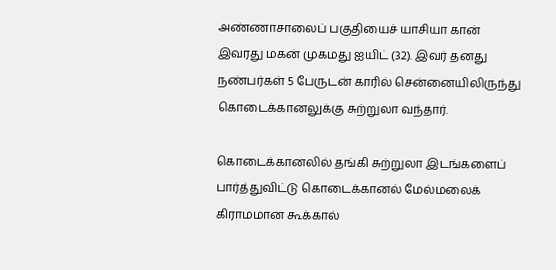அண்ணாசாலைப் பகுதியைச் யாசியா கான் இவரது மகன் முகமது ஐயிட் (32). இவர் தனது நண்பர்கள் 5 பேருடன் காரில் சென்னையிலிருந்து கொடைக்கானலுக்கு சுற்றுலா வந்தார்.

கொடைக்கானலில் தங்கி சுற்றுலா இடங்களைப் பார்த்துவிட்டு கொடைக்கானல் மேல்மலைக் கிராமமான கூக்கால்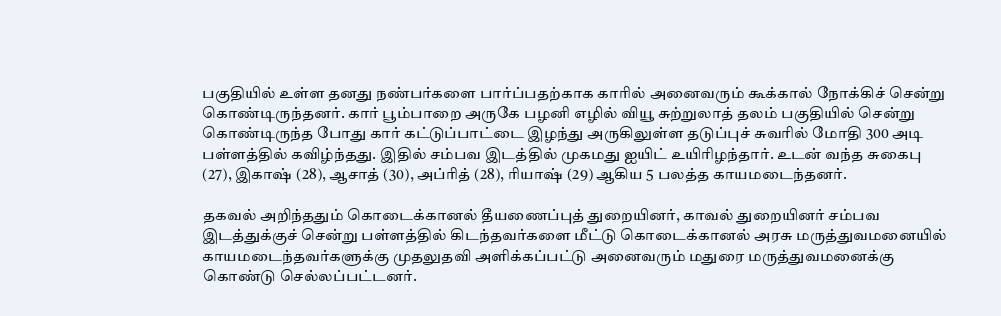பகுதியில் உள்ள தனது நண்பர்களை பார்ப்பதற்காக காரில் அனைவரும் கூக்கால் நோக்கிச் சென்று கொண்டிருந்தனர். கார் பூம்பாறை அருகே பழனி எழில் வியூ சுற்றுலாத் தலம் பகுதியில் சென்று கொண்டிருந்த போது கார் கட்டுப்பாட்டை இழந்து அருகிலுள்ள தடுப்புச் சுவரில் மோதி 300 அடி பள்ளத்தில் கவிழ்ந்தது. இதில் சம்பவ இடத்தில் முகமது ஐயிட் உயிரிழந்தார். உடன் வந்த சுகைபு (27), இகாஷ் (28), ஆசாத் (30), அப்ரித் (28), ரியாஷ் (29) ஆகிய 5 பலத்த காயமடைந்தனர்.

தகவல் அறிந்ததும் கொடைக்கானல் தீயணைப்புத் துறையினர், காவல் துறையினர் சம்பவ இடத்துக்குச் சென்று பள்ளத்தில் கிடந்தவர்களை மீட்டு கொடைக்கானல் அரசு மருத்துவமனையில் காயமடைந்தவர்களுக்கு முதலுதவி அளிக்கப்பட்டு அனைவரும் மதுரை மருத்துவமனைக்கு கொண்டு செல்லப்பட்டனர்.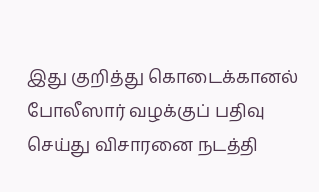இது குறித்து கொடைக்கானல் போலீஸார் வழக்குப் பதிவு செய்து விசாரனை நடத்தி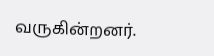வருகின்றனர்.